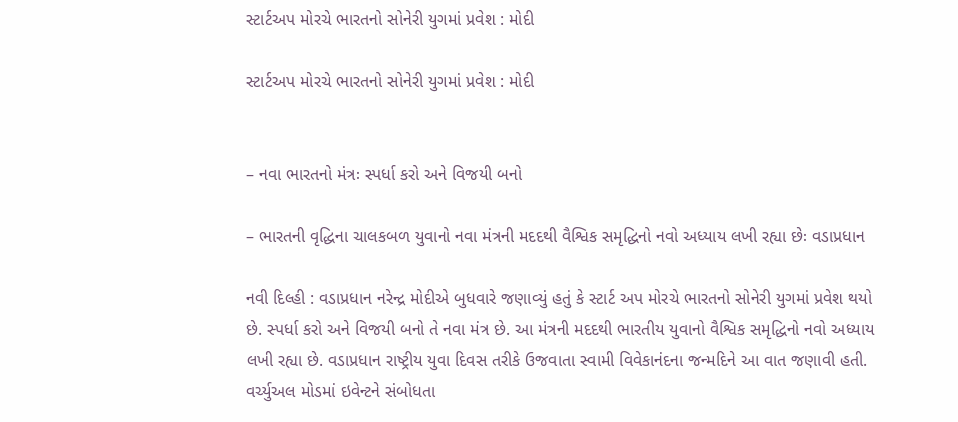સ્ટાર્ટઅપ મોરચે ભારતનો સોનેરી યુગમાં પ્રવેશ : મોદી

સ્ટાર્ટઅપ મોરચે ભારતનો સોનેરી યુગમાં પ્રવેશ : મોદી


– નવા ભારતનો મંત્રઃ સ્પર્ધા કરો અને વિજયી બનો

– ભારતની વૃદ્ધિના ચાલકબળ યુવાનો નવા મંત્રની મદદથી વૈશ્વિક સમૃદ્ધિનો નવો અધ્યાય લખી રહ્યા છેઃ વડાપ્રધાન

નવી દિલ્હી : વડાપ્રધાન નરેન્દ્ર મોદીએ બુધવારે જણાવ્યું હતું કે સ્ટાર્ટ અપ મોરચે ભારતનો સોનેરી યુગમાં પ્રવેશ થયો છે. સ્પર્ધા કરો અને વિજયી બનો તે નવા મંત્ર છે. આ મંત્રની મદદથી ભારતીય યુવાનો વૈશ્વિક સમૃદ્ધિનો નવો અધ્યાય લખી રહ્યા છે. વડાપ્રધાન રાષ્ટ્રીય યુવા દિવસ તરીકે ઉજવાતા સ્વામી વિવેકાનંદના જન્મદિને આ વાત જણાવી હતી. વર્ચ્યુઅલ મોડમાં ઇવેન્ટને સંબોધતા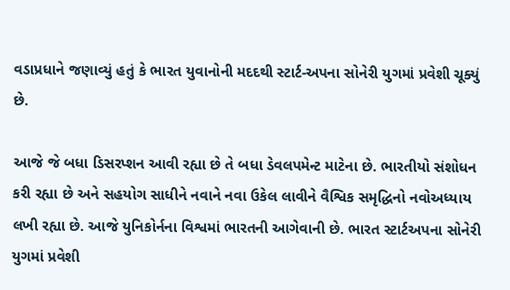વડાપ્રધાને જણાવ્યું હતું કે ભારત યુવાનોની મદદથી સ્ટાર્ટ-અપના સોનેરી યુગમાં પ્રવેશી ચૂક્યું છે.

આજે જે બધા ડિસરપ્શન આવી રહ્યા છે તે બધા ડેવલપમેન્ટ માટેના છે. ભારતીયો સંશોધન કરી રહ્યા છે અને સહયોગ સાધીને નવાને નવા ઉકેલ લાવીને વૈશ્વિક સમૃદ્ધિનો નવોઅધ્યાય લખી રહ્યા છે. આજે યુનિકોર્નના વિશ્વમાં ભારતની આગેવાની છે. ભારત સ્ટાર્ટઅપના સોનેરી યુગમાં પ્રવેશી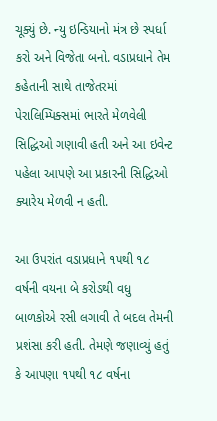ચૂક્યું છે. ન્યુ ઇન્ડિયાનો મંત્ર છે સ્પર્ધા કરો અને વિજેતા બનો. વડાપ્રધાને તેમ કહેતાની સાથે તાજેતરમાં પેરાલિમ્પિક્સમાં ભારતે મેળવેલી સિદ્ધિઓ ગણાવી હતી અને આ ઇવેન્ટ પહેલા આપણે આ પ્રકારની સિદ્ધિઓ ક્યારેય મેળવી ન હતી.

આ ઉપરાંત વડાપ્રધાને ૧૫થી ૧૮ વર્ષની વયના બે કરોડથી વધુ બાળકોએ રસી લગાવી તે બદલ તેમની પ્રશંસા કરી હતી. તેમણે જણાવ્યું હતું કે આપણા ૧૫થી ૧૮ વર્ષના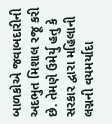બાળકોએ જવાબદારીની અદભુત મિશાલ રજૂ કરી છે. તેમણે ઉમેર્યુ હતુ કે સરકાર દ્વારા મહિલાની લગ્નની વયમર્યાદા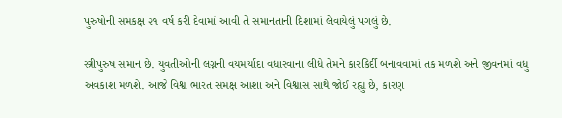પુરુષોની સમકક્ષ ૨૧ વર્ષ કરી દેવામાં આવી તે સમાનતાની દિશામાં લેવાયેલું પગલું છે.

સ્ત્રીપુરુષ સમાન છે. યુવતીઓની લગ્નની વયમર્યાદા વધારવાના લીધે તેમને કારકિર્દી બનાવવામાં તક મળશે અને જીવનમાં વધુ અવકાશ મળશે. આજે વિશ્વ ભારત સમક્ષ આશા અને વિશ્વાસ સાથે જોઈ રહ્યુ છે, કારણ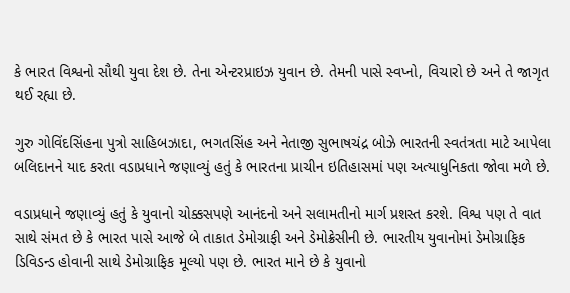કે ભારત વિશ્વનો સૌથી યુવા દેશ છે. તેના એન્ટરપ્રાઇઝ યુવાન છે. તેમની પાસે સ્વપ્નો, વિચારો છે અને તે જાગૃત થઈ રહ્યા છે.

ગુરુ ગોવિંદસિંહના પુત્રો સાહિબઝાદા, ભગતસિંહ અને નેતાજી સુભાષચંદ્ર બોઝે ભારતની સ્વતંત્રતા માટે આપેલા બલિદાનને યાદ કરતા વડાપ્રધાને જણાવ્યું હતું કે ભારતના પ્રાચીન ઇતિહાસમાં પણ અત્યાધુનિકતા જોવા મળે છે.

વડાપ્રધાને જણાવ્યું હતું કે યુવાનો ચોક્કસપણે આનંદનો અને સલામતીનો માર્ગ પ્રશસ્ત કરશે. વિશ્વ પણ તે વાત સાથે સંમત છે કે ભારત પાસે આજે બે તાકાત ડેમોગ્રાફી અને ડેમોક્રેસીની છે. ભારતીય યુવાનોમાં ડેમોગ્રાફિક ડિવિડન્ડ હોવાની સાથે ડેમોગ્રાફિક મૂલ્યો પણ છે. ભારત માને છે કે યુવાનો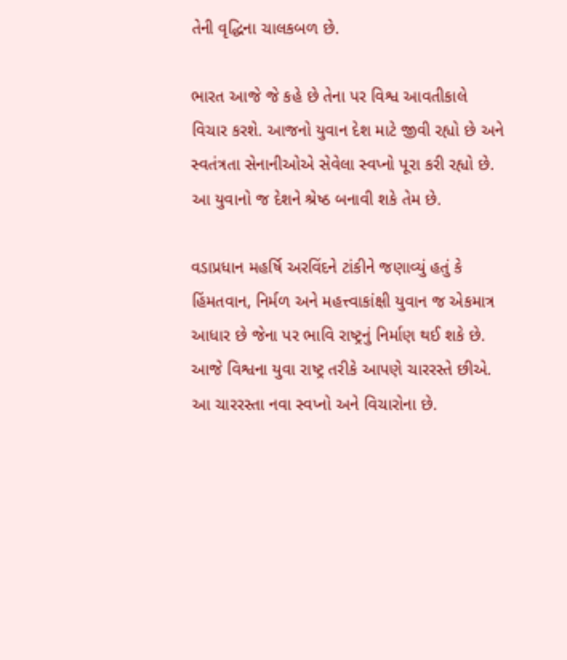તેની વૃદ્ધિના ચાલકબળ છે.

ભારત આજે જે કહે છે તેના પર વિશ્વ આવતીકાલે વિચાર કરશે. આજનો યુવાન દેશ માટે જીવી રહ્યો છે અને સ્વતંત્રતા સેનાનીઓએ સેવેલા સ્વપ્નો પૂરા કરી રહ્યો છે. આ યુવાનો જ દેશને શ્રેષ્ઠ બનાવી શકે તેમ છે.

વડાપ્રધાન મહર્ષિ અરવિંદને ટાંકીને જણાવ્યું હતું કે હિંમતવાન, નિર્મળ અને મહત્ત્વાકાંક્ષી યુવાન જ એકમાત્ર આધાર છે જેના પર ભાવિ રાષ્ટ્રનું નિર્માણ થઈ શકે છે. આજે વિશ્વના યુવા રાષ્ટ્ર તરીકે આપણે ચારરસ્તે છીએ. આ ચારરસ્તા નવા સ્વપ્નો અને વિચારોના છે.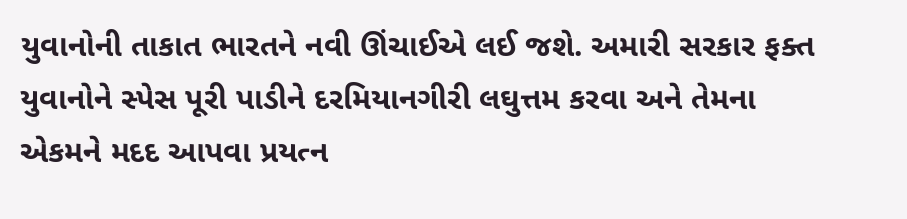યુવાનોની તાકાત ભારતને નવી ઊંચાઈએ લઈ જશે. અમારી સરકાર ફક્ત યુવાનોને સ્પેસ પૂરી પાડીને દરમિયાનગીરી લઘુત્તમ કરવા અને તેમના એકમને મદદ આપવા પ્રયત્ન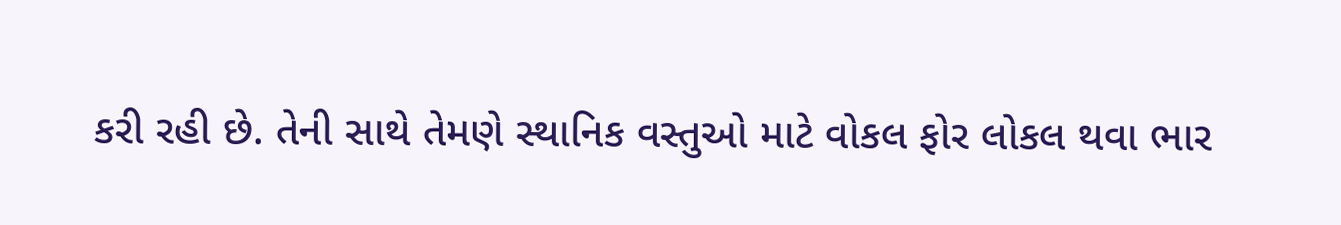કરી રહી છે. તેની સાથે તેમણે સ્થાનિક વસ્તુઓ માટે વોકલ ફોર લોકલ થવા ભાર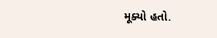મૂક્યો હતો.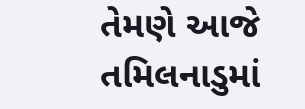તેમણે આજે તમિલનાડુમાં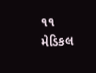૧૧ મેડિકલ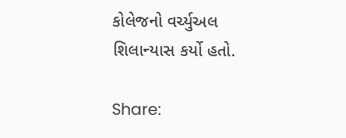કોલેજનો વર્ચ્યુઅલ શિલાન્યાસ કર્યો હતો.

Share: